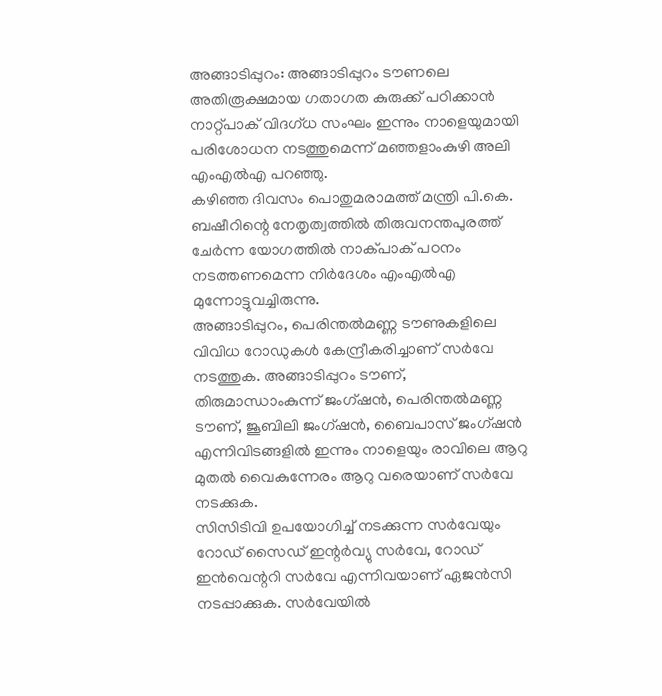അങ്ങാടിപ്പുറം: അങ്ങാടിപ്പുറം ടൗണലെ അതിരൂക്ഷമായ ഗതാഗത കുരുക്ക് പഠിക്കാൻ നാറ്റ്പാക് വിദഗ്ധ സംഘം ഇന്നും നാളെയുമായി പരിശോധന നടത്തുമെന്ന് മഞ്ഞളാംകുഴി അലി എംഎൽഎ പറഞ്ഞു.
കഴിഞ്ഞ ദിവസം പൊതുമരാമത്ത് മന്ത്രി പി.കെ. ബഷീറിന്റെ നേതൃത്വത്തിൽ തിരുവനന്തപുരത്ത് ചേർന്ന യോഗത്തിൽ നാക്പാക് പഠനം നടത്തണമെന്ന നിർദേശം എംഎൽഎ മുന്നോട്ടുവച്ചിരുന്നു.
അങ്ങാടിപ്പുറം, പെരിന്തൽമണ്ണ ടൗണുകളിലെ വിവിധ റോഡുകൾ കേന്ദ്രീകരിച്ചാണ് സർവേ നടത്തുക. അങ്ങാടിപ്പുറം ടൗണ്, തിരുമാന്ധാംകുന്ന് ജംഗ്ഷൻ, പെരിന്തൽമണ്ണ ടൗണ്, ജൂബിലി ജംഗ്ഷൻ, ബൈപാസ് ജംഗ്ഷൻ എന്നിവിടങ്ങളിൽ ഇന്നും നാളെയും രാവിലെ ആറു മുതൽ വൈകുന്നേരം ആറു വരെയാണ് സർവേ നടക്കുക.
സിസിടിവി ഉപയോഗിച്ച് നടക്കുന്ന സർവേയും റോഡ് സൈഡ് ഇന്റർവ്യു സർവേ, റോഡ് ഇൻവെന്ററി സർവേ എന്നിവയാണ് ഏജൻസി നടപ്പാക്കുക. സർവേയിൽ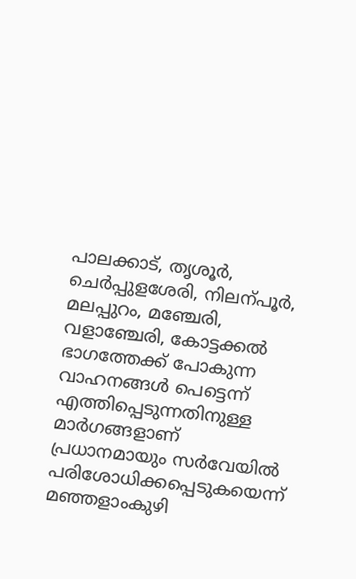പാലക്കാട്, തൃശൂർ, ചെർപ്പുളശേരി, നിലന്പൂർ, മലപ്പുറം, മഞ്ചേരി, വളാഞ്ചേരി, കോട്ടക്കൽ ഭാഗത്തേക്ക് പോകുന്ന വാഹനങ്ങൾ പെട്ടെന്ന് എത്തിപ്പെടുന്നതിനുള്ള മാർഗങ്ങളാണ് പ്രധാനമായും സർവേയിൽ പരിശോധിക്കപ്പെടുകയെന്ന് മഞ്ഞളാംകുഴി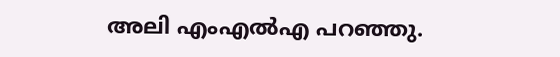അലി എംഎൽഎ പറഞ്ഞു.